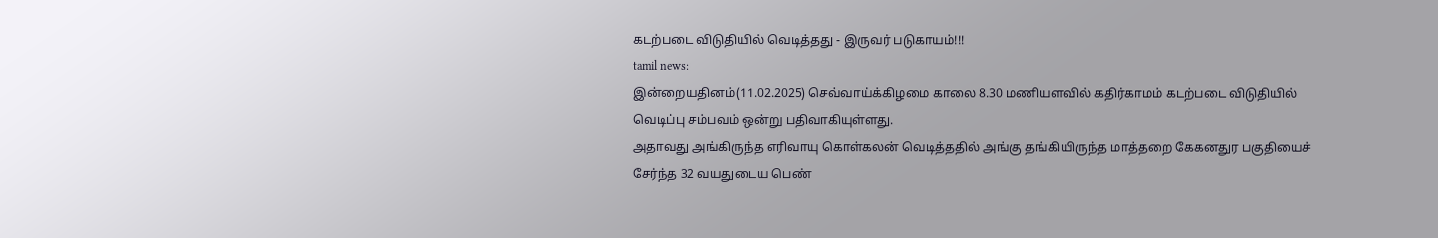கடற்படை விடுதியில் வெடித்தது - இருவர் படுகாயம்!!!
tamil news:
இன்றையதினம்(11.02.2025) செவ்வாய்க்கிழமை காலை 8.30 மணியளவில் கதிர்காமம் கடற்படை விடுதியில் வெடிப்பு சம்பவம் ஒன்று பதிவாகியுள்ளது.
அதாவது அங்கிருந்த எரிவாயு கொள்கலன் வெடித்ததில் அங்கு தங்கியிருந்த மாத்தறை கேகனதுர பகுதியைச் சேர்ந்த 32 வயதுடைய பெண்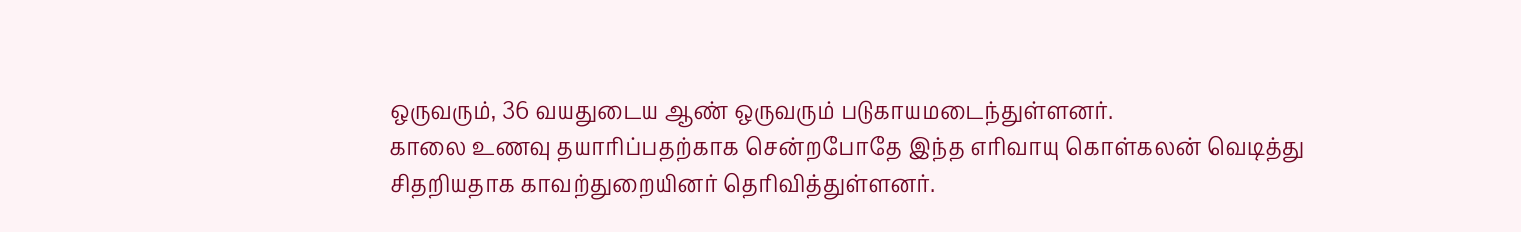ஒருவரும், 36 வயதுடைய ஆண் ஒருவரும் படுகாயமடைந்துள்ளனர்.
காலை உணவு தயாரிப்பதற்காக சென்றபோதே இந்த எரிவாயு கொள்கலன் வெடித்து சிதறியதாக காவற்துறையினர் தெரிவித்துள்ளனர்.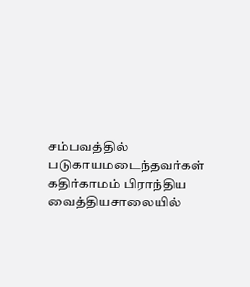சம்பவத்தில் படுகாயமடைந்தவர்கள் கதிர்காமம் பிராந்திய வைத்தியசாலையில்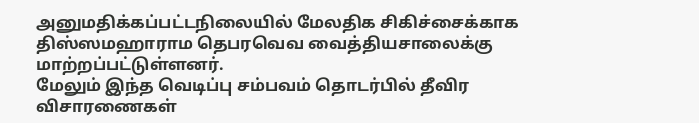அனுமதிக்கப்பட்டநிலையில் மேலதிக சிகிச்சைக்காக திஸ்ஸமஹாராம தெபரவெவ வைத்தியசாலைக்கு மாற்றப்பட்டுள்ளனர்.
மேலும் இந்த வெடிப்பு சம்பவம் தொடர்பில் தீவிர விசாரணைகள்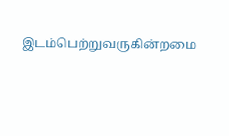இடம்பெற்றுவருகின்றமை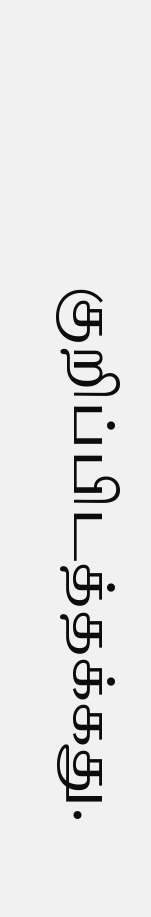குறிப்பிடத்தக்கது.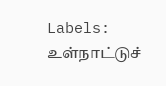Labels:
உள்நாட்டுச்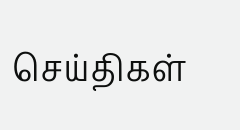செய்திகள்